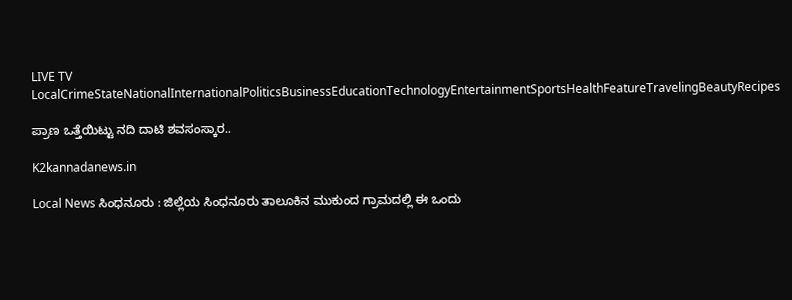LIVE TV LocalCrimeStateNationalInternationalPoliticsBusinessEducationTechnologyEntertainmentSportsHealthFeatureTravelingBeautyRecipes

ಪ್ರಾಣ ಒತ್ತೆಯಿಟ್ಟು ನದಿ ದಾಟಿ ಶವಸಂಸ್ಕಾರ..

K2kannadanews.in

Local News ಸಿಂಧನೂರು : ಜಿಲ್ಲೆಯ ಸಿಂಧನೂರು ತಾಲೂಕಿನ ಮುಕುಂದ ಗ್ರಾಮದಲ್ಲಿ ಈ‌ ಒಂದು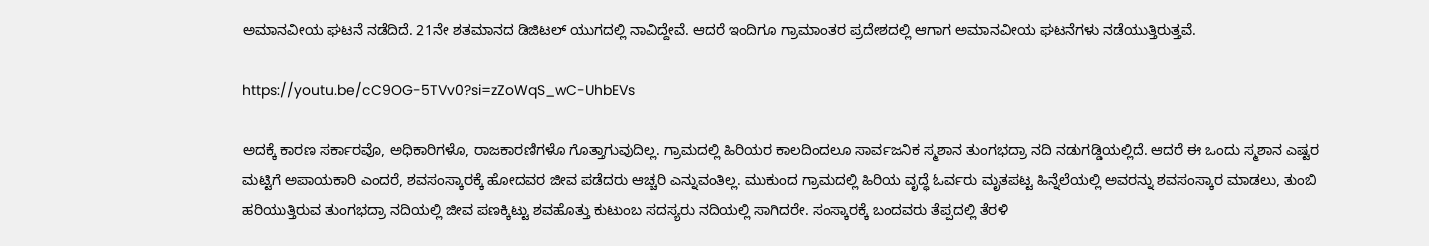ಅಮಾನವೀಯ ಘಟನೆ ನಡೆದಿದೆ. 21ನೇ ಶತಮಾನದ ಡಿಜಿಟಲ್ ಯುಗದಲ್ಲಿ ನಾವಿದ್ದೇವೆ. ಆದರೆ ಇಂದಿಗೂ ಗ್ರಾಮಾಂತರ ಪ್ರದೇಶದಲ್ಲಿ ಆಗಾಗ ಅಮಾನವೀಯ ಘಟನೆಗಳು ನಡೆಯುತ್ತಿರುತ್ತವೆ.

https://youtu.be/cC9OG-5TVv0?si=zZoWqS_wC-UhbEVs

ಅದಕ್ಕೆ ಕಾರಣ ಸರ್ಕಾರವೊ, ಅಧಿಕಾರಿಗಳೊ, ರಾಜಕಾರಣಿಗಳೊ ಗೊತ್ತಾಗುವುದಿಲ್ಲ. ಗ್ರಾಮದಲ್ಲಿ ಹಿರಿಯರ ಕಾಲದಿಂದಲೂ ಸಾರ್ವಜನಿಕ ಸ್ಮಶಾನ ತುಂಗಭದ್ರಾ ನದಿ ನಡುಗಡ್ಡಿಯಲ್ಲಿದೆ. ಆದರೆ ಈ ಒಂದು ಸ್ಮಶಾನ ಎಷ್ಟರ ಮಟ್ಟಿಗೆ ಅಪಾಯಕಾರಿ ಎಂದರೆ, ಶವಸಂಸ್ಕಾರಕ್ಕೆ ಹೋದವರ ಜೀವ ಪಡೆದರು ಆಚ್ಚರಿ ಎನ್ನುವಂತಿಲ್ಲ. ಮುಕುಂದ ಗ್ರಾಮದಲ್ಲಿ ಹಿರಿಯ ವೃದ್ಧೆ ಓರ್ವರು ಮೃತಪಟ್ಟ ಹಿನ್ನೆಲೆಯಲ್ಲಿ ಅವರನ್ನು ಶವಸಂಸ್ಕಾರ ಮಾಡಲು, ತುಂಬಿ ಹರಿಯುತ್ತಿರುವ ತುಂಗಭದ್ರಾ ನದಿಯಲ್ಲಿ ಜೀವ ಪಣಕ್ಕಿಟ್ಟು ಶವಹೊತ್ತು ಕುಟುಂಬ ಸದಸ್ಯರು ನದಿಯಲ್ಲಿ ಸಾಗಿದರೇ. ಸಂಸ್ಕಾರಕ್ಕೆ ಬಂದವರು ತೆಪ್ಪದಲ್ಲಿ ತೆರಳಿ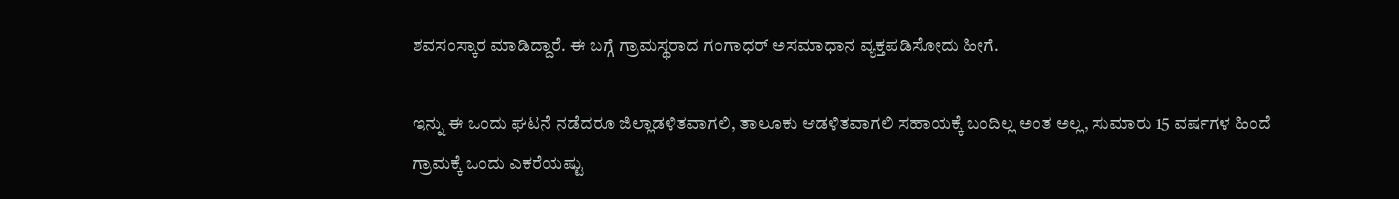ಶವಸಂಸ್ಕಾರ ಮಾಡಿದ್ದಾರೆ. ಈ ಬಗ್ಗೆ ಗ್ರಾಮಸ್ಥರಾದ ಗಂಗಾಧರ್ ಅಸಮಾಧಾನ ವ್ಯಕ್ತಪಡಿಸೋದು ಹೀಗೆ.

ಇನ್ನು ಈ ಒಂದು ಘಟನೆ ನಡೆದರೂ ಜಿಲ್ಲಾಡಳಿತವಾಗಲಿ, ತಾಲೂಕು ಆಡಳಿತವಾಗಲಿ ಸಹಾಯಕ್ಕೆ ಬಂದಿಲ್ಲ ಅಂತ ಅಲ್ಲ‌, ಸುಮಾರು 15 ವರ್ಷಗಳ ಹಿಂದೆ ಗ್ರಾಮಕ್ಕೆ ಒಂದು ಎಕರೆಯಷ್ಟು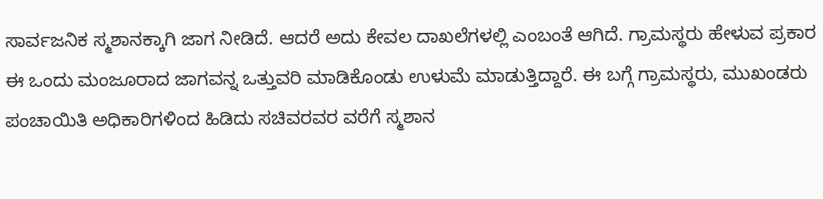ಸಾರ್ವಜನಿಕ ಸ್ಮಶಾನಕ್ಕಾಗಿ ಜಾಗ ನೀಡಿದೆ. ಆದರೆ ಅದು ಕೇವಲ ದಾಖಲೆಗಳಲ್ಲಿ ಎಂಬಂತೆ ಆಗಿದೆ. ಗ್ರಾಮಸ್ಥರು ಹೇಳುವ ಪ್ರಕಾರ ಈ ಒಂದು ಮಂಜೂರಾದ ಜಾಗವನ್ನ ಒತ್ತುವರಿ ಮಾಡಿಕೊಂಡು ಉಳುಮೆ ಮಾಡುತ್ತಿದ್ದಾರೆ. ಈ ಬಗ್ಗೆ ಗ್ರಾಮಸ್ಥರು, ಮುಖಂಡರು ಪಂಚಾಯಿತಿ ಅಧಿಕಾರಿಗಳಿಂದ ಹಿಡಿದು ಸಚಿವರವರ ವರೆಗೆ ಸ್ಮಶಾನ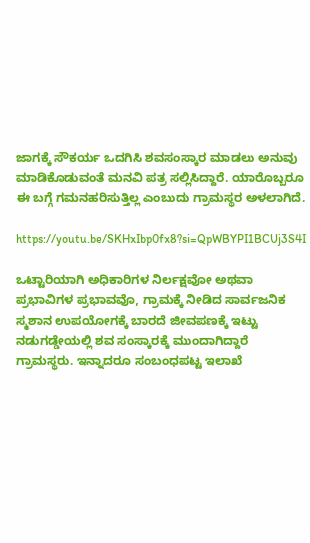ಜಾಗಕ್ಕೆ ಸೌಕರ್ಯ ಒದಗಿಸಿ ಶವಸಂಸ್ಕಾರ ಮಾಡಲು ಅನುವು ಮಾಡಿಕೊಡುವಂತೆ ಮನವಿ ಪತ್ರ ಸಲ್ಲಿಸಿದ್ದಾರೆ. ಯಾರೊಬ್ಬರೂ ಈ ಬಗ್ಗೆ ಗಮನಹರಿಸುತ್ತಿಲ್ಲ ಎಂಬುದು ಗ್ರಾಮಸ್ಥರ ಅಳಲಾಗಿದೆ.

https://youtu.be/SKHxIbp0fx8?si=QpWBYPI1BCUj3S4I

ಒಟ್ಟಾರಿಯಾಗಿ ಅಧಿಕಾರಿಗಳ ನಿರ್ಲಕ್ಷವೋ ಅಥವಾ ಪ್ರಭಾವಿಗಳ ಪ್ರಭಾವವೊ‌, ಗ್ರಾಮಕ್ಕೆ ನೀಡಿದ ಸಾರ್ವಜನಿಕ ಸ್ಮಶಾನ ಉಪಯೋಗಕ್ಕೆ ಬಾರದೆ ಜೀವಪಣಕ್ಕೆ ಇಟ್ಟು ನಡುಗಡ್ಡೇಯಲ್ಲಿ ಶವ ಸಂಸ್ಕಾರಕ್ಕೆ ಮುಂದಾಗಿದ್ದಾರೆ ಗ್ರಾಮಸ್ಥರು. ಇನ್ನಾದರೂ ಸಂಬಂಧಪಟ್ಟ ಇಲಾಖೆ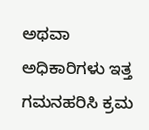ಅಥವಾ ಅಧಿಕಾರಿಗಳು ಇತ್ತ ಗಮನಹರಿಸಿ ಕ್ರಮ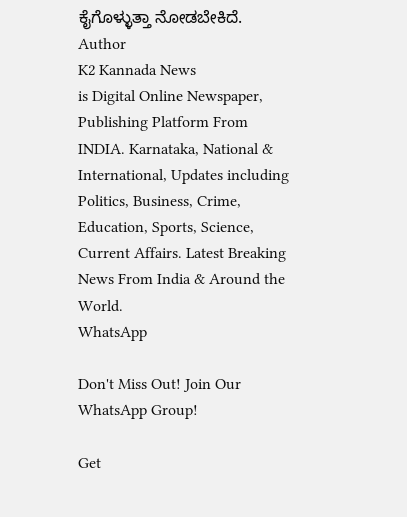ಕೈಗೊಳ್ಳುತ್ತಾ ನೋಡಬೇಕಿದೆ.
Author
K2 Kannada News
is Digital Online Newspaper, Publishing Platform From INDIA. Karnataka, National & International, Updates including Politics, Business, Crime, Education, Sports, Science, Current Affairs. Latest Breaking News From India & Around the World.
WhatsApp

Don't Miss Out! Join Our WhatsApp Group!

Get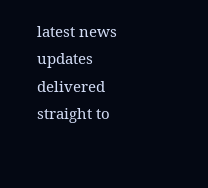latest news updates delivered straight to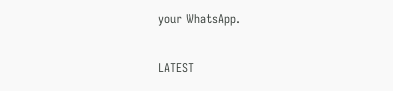your WhatsApp.

LATEST